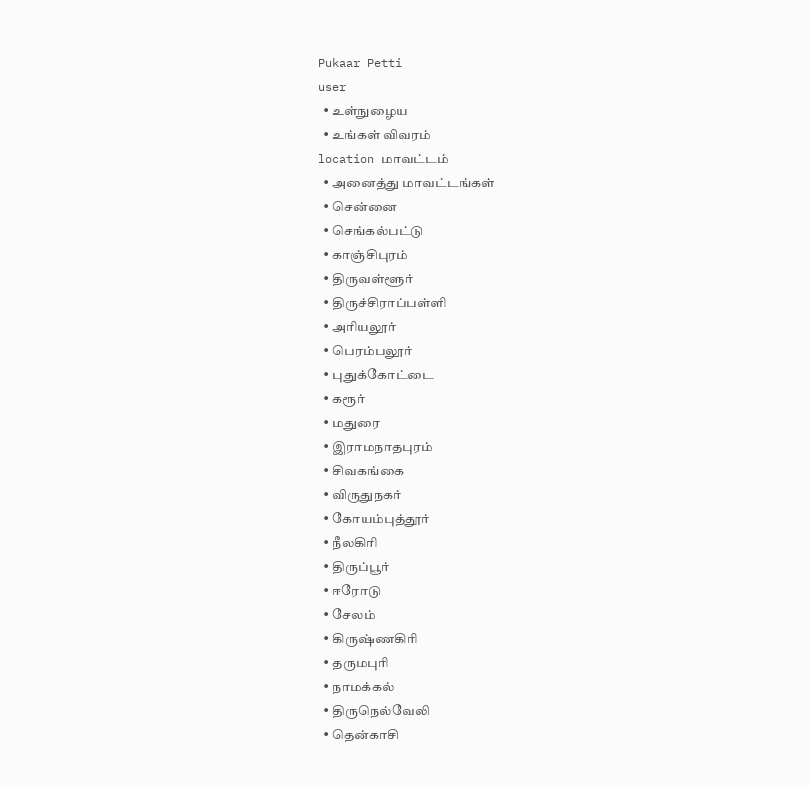Pukaar Petti
user
  • உள்நுழைய
  • உங்கள் விவரம்
location மாவட்டம்
  • அனைத்து மாவட்டங்கள்
  • சென்னை
  • செங்கல்பட்டு
  • காஞ்சிபுரம்
  • திருவள்ளூர்
  • திருச்சிராப்பள்ளி
  • அரியலூர்
  • பெரம்பலூர்
  • புதுக்கோட்டை
  • கரூர்
  • மதுரை
  • இராமநாதபுரம்
  • சிவகங்கை
  • விருதுநகர்
  • கோயம்புத்தூர்
  • நீலகிரி
  • திருப்பூர்
  • ஈரோடு
  • சேலம்
  • கிருஷ்ணகிரி
  • தருமபுரி
  • நாமக்கல்
  • திருநெல்வேலி
  • தென்காசி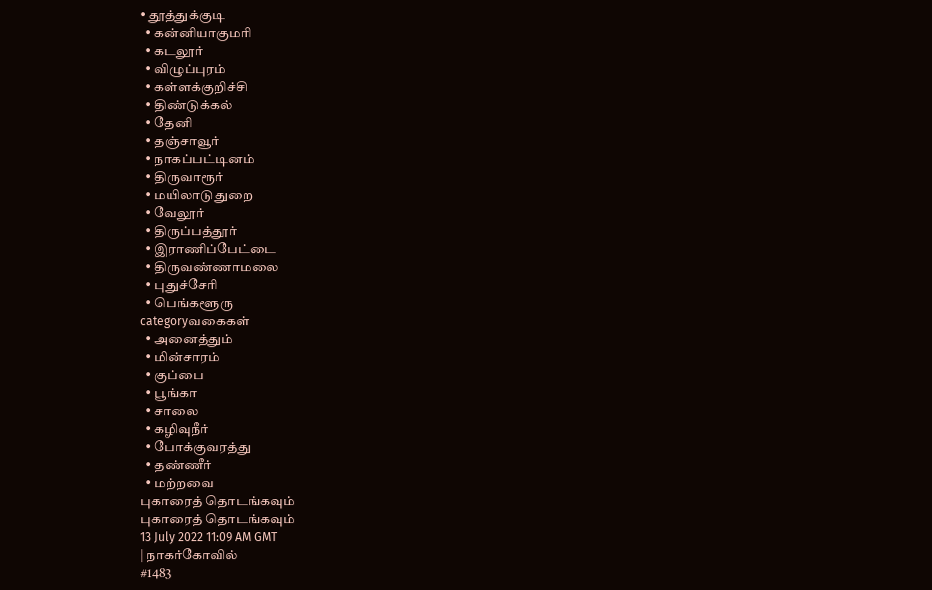• தூத்துக்குடி
  • கன்னியாகுமரி
  • கடலூர்
  • விழுப்புரம்
  • கள்ளக்குறிச்சி
  • திண்டுக்கல்
  • தேனி
  • தஞ்சாவூர்
  • நாகப்பட்டினம்
  • திருவாரூர்
  • மயிலாடுதுறை
  • வேலூர்
  • திருப்பத்தூர்
  • இராணிப்பேட்டை
  • திருவண்ணாமலை
  • புதுச்சேரி
  • பெங்களூரு
categoryவகைகள்
  • அனைத்தும்
  • மின்சாரம்
  • குப்பை
  • பூங்கா
  • சாலை
  • கழிவுநீர்
  • போக்குவரத்து
  • தண்ணீர்
  • மற்றவை
புகாரைத் தொடங்கவும்
புகாரைத் தொடங்கவும்
13 July 2022 11:09 AM GMT
| நாகர்கோவில்
#1483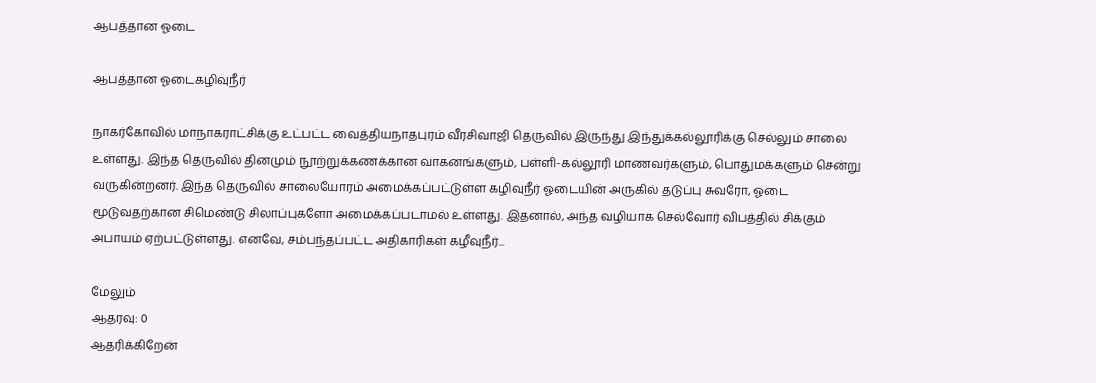ஆபத்தான ஓடை

ஆபத்தான ஓடைகழிவுநீர்

நாகர்கோவில் மாநாகராட்சிக்கு உட்பட்ட வைத்தியநாதபுரம் வீரசிவாஜி தெருவில் இருந்து இந்துக்கல்லூரிக்கு செல்லும் சாலை உள்ளது. இந்த தெருவில் தினமும் நூற்றுக்கணக்கான வாகனங்களும், பள்ளி-கல்லூரி மாணவர்களும், பொதுமக்களும் சென்று வருகின்றனர். இந்த தெருவில் சாலையோரம் அமைக்கப்பட்டுள்ள கழிவுநீர் ஓடையின் அருகில் தடுப்பு சுவரோ, ஓடை மூடுவதற்கான சிமெண்டு சிலாப்புகளோ அமைக்கப்படாமல் உள்ளது. இதனால், அந்த வழியாக செல்வோர் விபத்தில் சிக்கும் அபாயம் ஏற்பட்டுள்ளது. எனவே, சம்பந்தப்பட்ட அதிகாரிகள் கழீவுநீர்...

மேலும்
ஆதரவு: 0
ஆதரிக்கிறேன்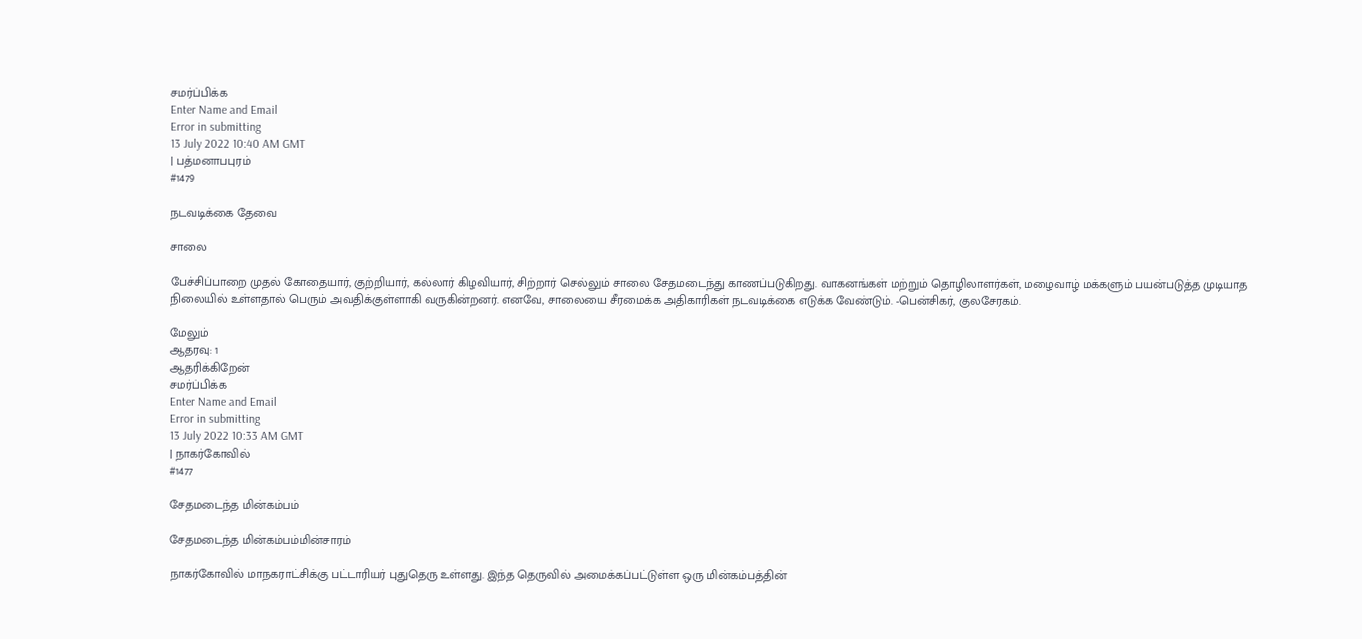சமர்ப்பிக்க
Enter Name and Email
Error in submitting
13 July 2022 10:40 AM GMT
| பத்மனாபபுரம்
#1479

நடவடிக்கை தேவை

சாலை

பேச்சிப்பாறை முதல் கோதையார், குற்றியார், கல்லார் கிழவியார், சிற்றார் செல்லும் சாலை சேதமடைந்து காணப்படுகிறது. வாகனங்கள் மற்றும் தொழிலாளர்கள், மழைவாழ் மக்களும் பயன்படுத்த முடியாத நிலையில் உள்ளதால் பெரும் அவதிக்குள்ளாகி வருகின்றனர். எனவே, சாலையை சீரமைக்க அதிகாரிகள் நடவடிக்கை எடுக்க வேண்டும். -பென்சிகர், குலசேரகம்.

மேலும்
ஆதரவு: 1
ஆதரிக்கிறேன்
சமர்ப்பிக்க
Enter Name and Email
Error in submitting
13 July 2022 10:33 AM GMT
| நாகர்கோவில்
#1477

சேதமடைந்த மின்கம்பம்

சேதமடைந்த மின்கம்பம்மின்சாரம்

நாகர்கோவில் மாநகராட்சிக்கு பட்டாரியர் புதுதெரு உள்ளது. இந்த தெருவில் அமைக்கப்பட்டுள்ள ஒரு மின்கம்பத்தின்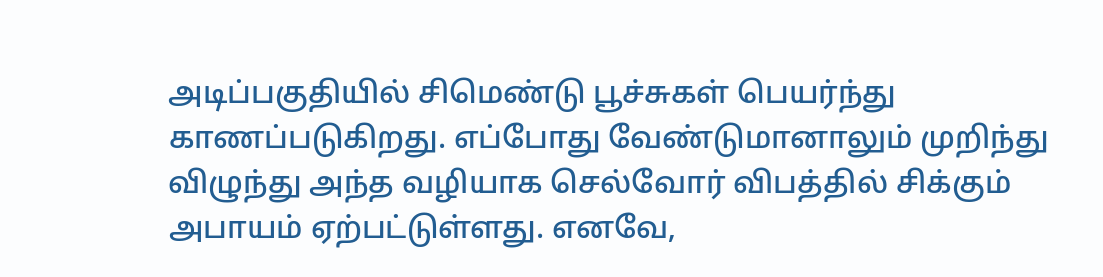அடிப்பகுதியில் சிமெண்டு பூச்சுகள் பெயர்ந்து காணப்படுகிறது. எப்போது வேண்டுமானாலும் முறிந்து விழுந்து அந்த வழியாக செல்வோர் விபத்தில் சிக்கும் அபாயம் ஏற்பட்டுள்ளது. எனவே,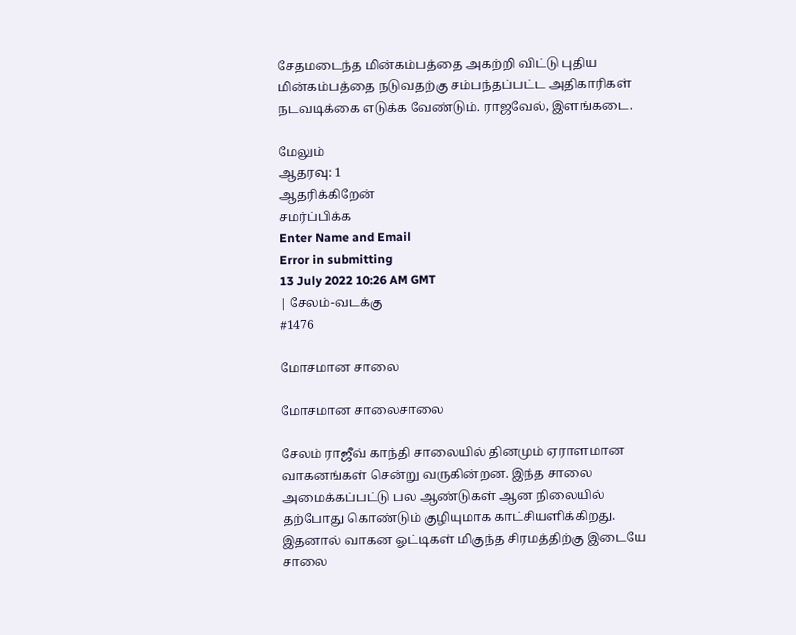சேதமடைந்த மின்கம்பத்தை அகற்றி விட்டு புதிய மின்கம்பத்தை நடுவதற்கு சம்பந்தப்பட்ட அதிகாரிகள் நடவடிக்கை எடுக்க வேண்டும். ராஜவேல், இளங்கடை.

மேலும்
ஆதரவு: 1
ஆதரிக்கிறேன்
சமர்ப்பிக்க
Enter Name and Email
Error in submitting
13 July 2022 10:26 AM GMT
| சேலம்-வடக்கு
#1476

மோசமான சாலை

மோசமான சாலைசாலை

சேலம் ராஜீவ் காந்தி சாலையில் தினமும் ஏராளமான வாகனங்கள் சென்று வருகின்றன. இந்த சாலை அமைக்கப்பட்டு பல ஆண்டுகள் ஆன நிலையில் தற்போது கொண்டும் குழியுமாக காட்சியளிக்கிறது. இதனால் வாகன ஓட்டிகள் மிகுந்த சிரமத்திற்கு இடையே சாலை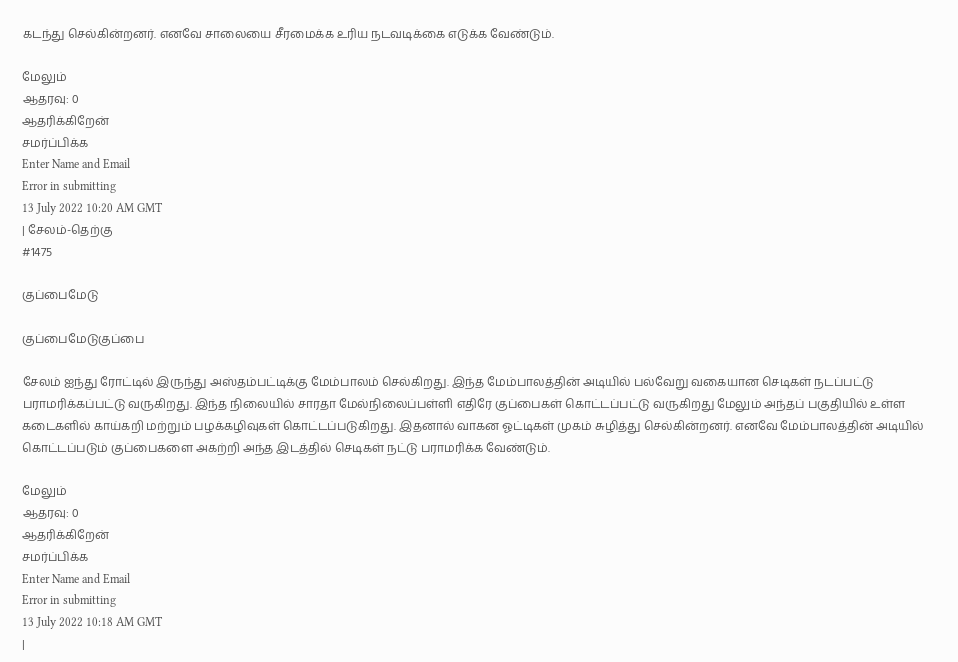கடந்து செல்கின்றனர். எனவே சாலையை சீரமைக்க உரிய நடவடிக்கை எடுக்க வேண்டும்.

மேலும்
ஆதரவு: 0
ஆதரிக்கிறேன்
சமர்ப்பிக்க
Enter Name and Email
Error in submitting
13 July 2022 10:20 AM GMT
| சேலம்-தெற்கு
#1475

குப்பைமேடு

குப்பைமேடுகுப்பை

சேலம் ஐந்து ரோட்டில் இருந்து அஸ்தம்பட்டிக்கு மேம்பாலம் செல்கிறது. இந்த மேம்பாலத்தின் அடியில் பல்வேறு வகையான செடிகள் நடப்பட்டு பராமரிக்கப்பட்டு வருகிறது. இந்த நிலையில் சாரதா மேல்நிலைப்பள்ளி எதிரே குப்பைகள் கொட்டப்பட்டு வருகிறது மேலும் அந்தப் பகுதியில் உள்ள கடைகளில் காய்கறி மற்றும் பழக்கழிவுகள் கொட்டப்படுகிறது. இதனால் வாகன ஓட்டிகள் முகம் சுழித்து செல்கின்றனர். எனவே மேம்பாலத்தின் அடியில் கொட்டப்படும் குப்பைகளை அகற்றி அந்த இடத்தில் செடிகள் நட்டு பராமரிக்க வேண்டும்.

மேலும்
ஆதரவு: 0
ஆதரிக்கிறேன்
சமர்ப்பிக்க
Enter Name and Email
Error in submitting
13 July 2022 10:18 AM GMT
|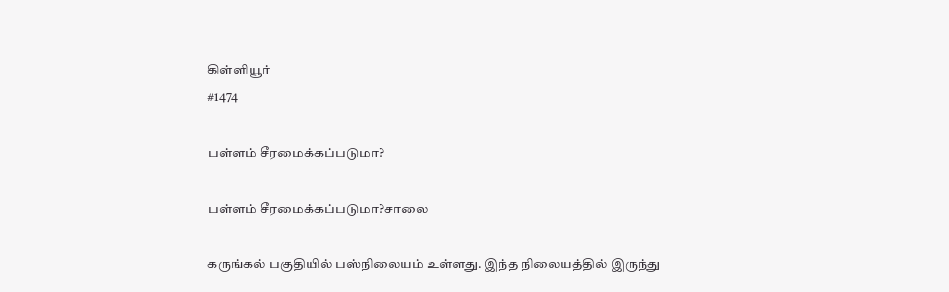கிள்ளியூர்
#1474

பள்ளம் சீரமைக்கப்படுமா?

பள்ளம் சீரமைக்கப்படுமா?சாலை

கருங்கல் பகுதியில் பஸ்நிலையம் உள்ளது. இந்த நிலையத்தில் இருந்து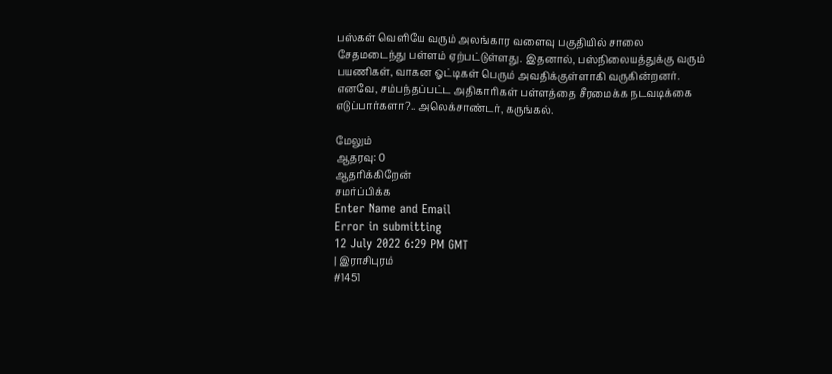பஸ்கள் வெளியே வரும் அலங்கார வளைவு பகுதியில் சாலை சேதமடைந்து பள்ளம் ஏற்பட்டுள்ளது. இதனால், பஸ்நிலையத்துக்கு வரும் பயணிகள், வாகன ஓட்டிகள் பெரும் அவதிக்குள்ளாகி வருகின்றனர். எனவே, சம்பந்தப்பட்ட அதிகாரிகள் பள்ளத்தை சீரமைக்க நடவடிக்கை எடுப்பார்களா?.. அலெக்சாண்டர், கருங்கல்.

மேலும்
ஆதரவு: 0
ஆதரிக்கிறேன்
சமர்ப்பிக்க
Enter Name and Email
Error in submitting
12 July 2022 6:29 PM GMT
| இராசிபுரம்
#1451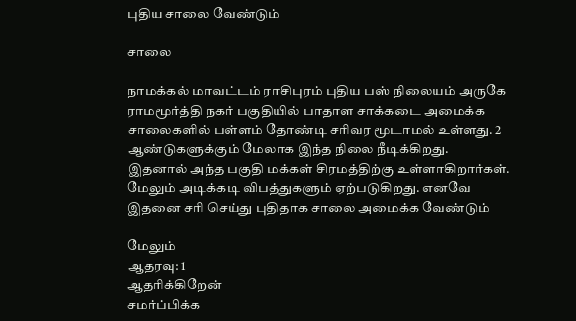புதிய சாலை வேண்டும்

சாலை

நாமக்கல் மாவட்டம் ராசிபுரம் புதிய பஸ் நிலையம் அருகே ராமமூர்த்தி நகர் பகுதியில் பாதாள சாக்கடை அமைக்க சாலைகளில் பள்ளம் தோண்டி சரிவர மூடாமல் உள்ளது. 2 ஆண்டுகளுக்கும் மேலாக இந்த நிலை நீடிக்கிறது. இதனால் அந்த பகுதி மக்கள் சிரமத்திற்கு உள்ளாகிறார்கள். மேலும் அடிக்கடி விபத்துகளும் ஏற்படுகிறது. எனவே இதனை சரி செய்து புதிதாக சாலை அமைக்க வேண்டும்

மேலும்
ஆதரவு: 1
ஆதரிக்கிறேன்
சமர்ப்பிக்க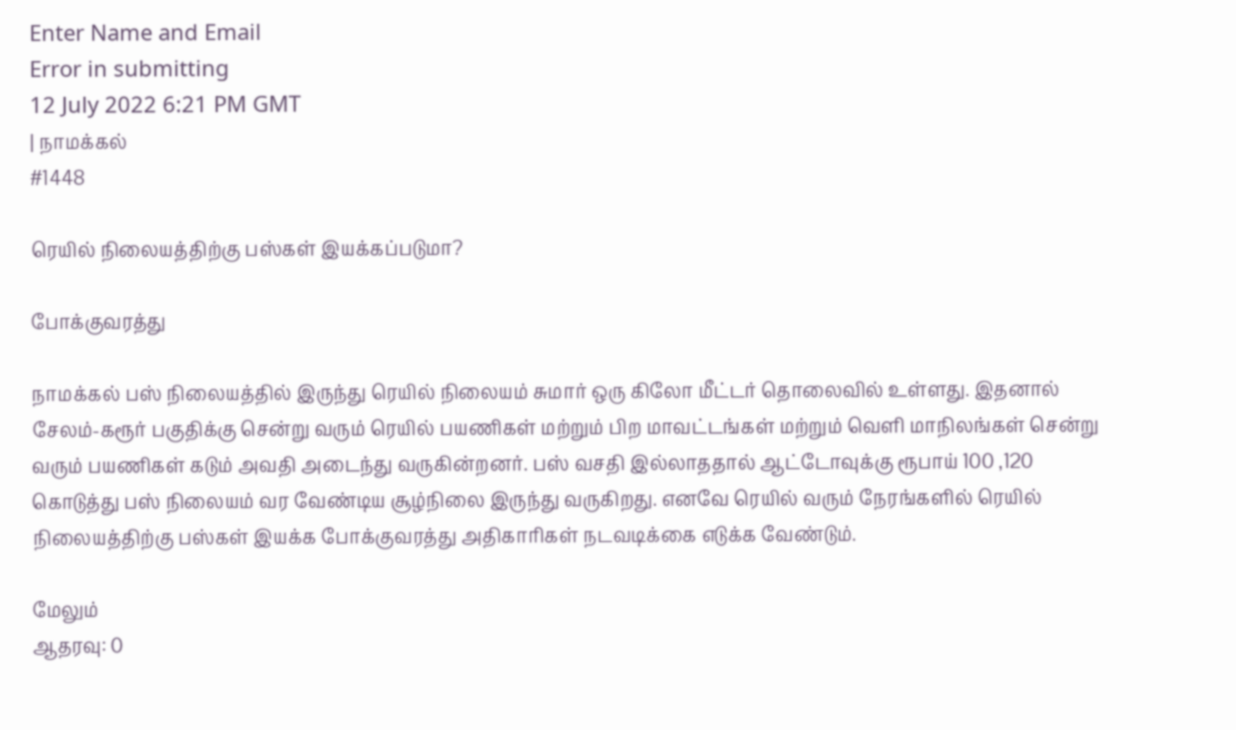Enter Name and Email
Error in submitting
12 July 2022 6:21 PM GMT
| நாமக்கல்
#1448

ரெயில் நிலையத்திற்கு பஸ்கள் இயக்கப்படுமா?

போக்குவரத்து

நாமக்கல் பஸ் நிலையத்தில் இருந்து ரெயில் நிலையம் சுமார் ஒரு கிலோ மீட்டர் தொலைவில் உள்ளது. இதனால் சேலம்-கரூர் பகுதிக்கு சென்று வரும் ரெயில் பயணிகள் மற்றும் பிற மாவட்டங்கள் மற்றும் வெளி மாநிலங்கள் சென்று வரும் பயணிகள் கடும் அவதி அடைந்து வருகின்றனர். பஸ் வசதி இல்லாததால் ஆட்டோவுக்கு ரூபாய் 100 ,120 கொடுத்து பஸ் நிலையம் வர வேண்டிய சூழ்நிலை இருந்து வருகிறது. எனவே ரெயில் வரும் நேரங்களில் ரெயில் நிலையத்திற்கு பஸ்கள் இயக்க போக்குவரத்து அதிகாரிகள் நடவடிக்கை எடுக்க வேண்டும்.

மேலும்
ஆதரவு: 0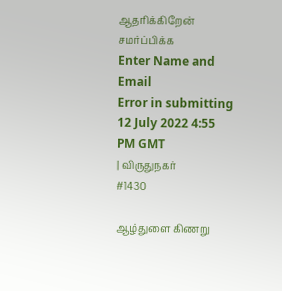ஆதரிக்கிறேன்
சமர்ப்பிக்க
Enter Name and Email
Error in submitting
12 July 2022 4:55 PM GMT
| விருதுநகர்
#1430

ஆழ்துளை கிணறு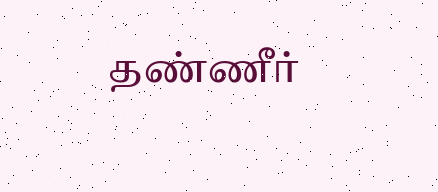தண்ணீர்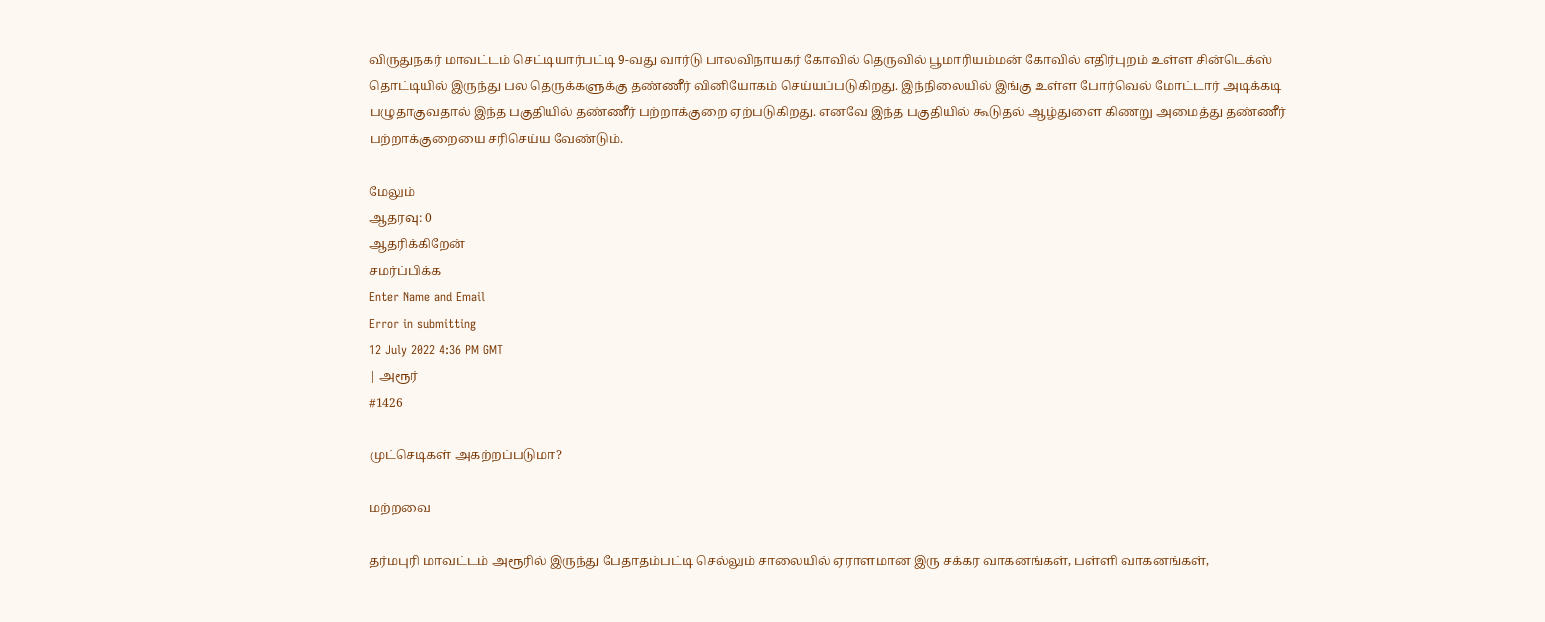விருதுநகர் மாவட்டம் செட்டியார்பட்டி 9-வது வார்டு பாலவிநாயகர் கோவில் தெருவில் பூமாரியம்மன் கோவில் எதிர்புறம் உள்ள சின்டெக்ஸ் தொட்டியில் இருந்து பல தெருக்களுக்கு தண்ணீர் வினியோகம் செய்யப்படுகிறது. இந்நிலையில் இங்கு உள்ள போர்வெல் மோட்டார் அடிக்கடி பழுதாகுவதால் இந்த பகுதியில் தண்ணீர் பற்றாக்குறை ஏற்படுகிறது. எனவே இந்த பகுதியில் கூடுதல் ஆழ்துளை கிணறு அமைத்து தண்ணீர் பற்றாக்குறையை சரிசெய்ய வேண்டும்.

மேலும்
ஆதரவு: 0
ஆதரிக்கிறேன்
சமர்ப்பிக்க
Enter Name and Email
Error in submitting
12 July 2022 4:36 PM GMT
| அரூர்
#1426

முட்செடிகள் அகற்றப்படுமா?

மற்றவை

தர்மபுரி மாவட்டம் அரூரில் இருந்து பேதாதம்பட்டி செல்லும் சாலையில் ஏராளமான இரு சக்கர வாகனங்கள், பள்ளி வாகனங்கள்,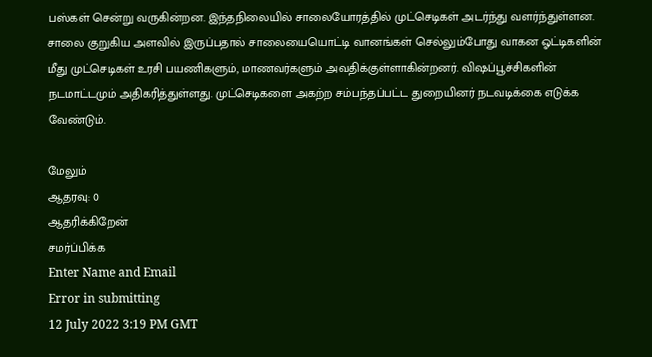பஸ்கள் சென்று வருகின்றன. இந்தநிலையில் சாலையோரத்தில் முட்செடிகள் அடர்ந்து வளர்ந்துள்ளன. சாலை குறுகிய அளவில் இருப்பதால் சாலையையொட்டி வானங்கள் செல்லும்போது வாகன ஓட்டிகளின் மீது முட்செடிகள் உரசி பயணிகளும், மாணவர்களும் அவதிக்குள்ளாகின்றனர். விஷப்பூச்சிகளின் நடமாட்டமும் அதிகரித்துள்ளது. முட்செடிகளை அகற்ற சம்பந்தப்பட்ட துறையினர் நடவடிக்கை எடுக்க வேண்டும்.

மேலும்
ஆதரவு: 0
ஆதரிக்கிறேன்
சமர்ப்பிக்க
Enter Name and Email
Error in submitting
12 July 2022 3:19 PM GMT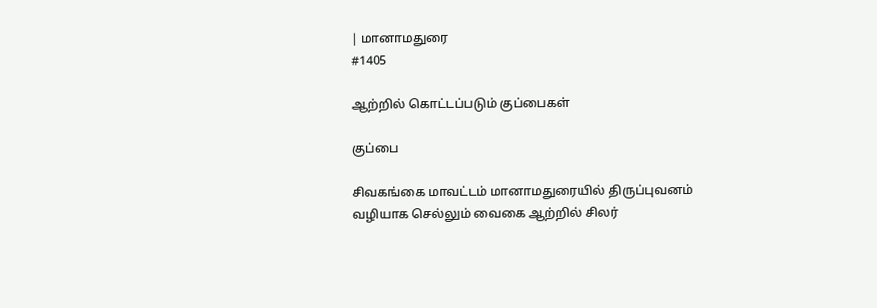| மானாமதுரை
#1405

ஆற்றில் கொட்டப்படும் குப்பைகள்

குப்பை

சிவகங்கை மாவட்டம் மானாமதுரையில் திருப்புவனம் வழியாக செல்லும் வைகை ஆற்றில் சிலர்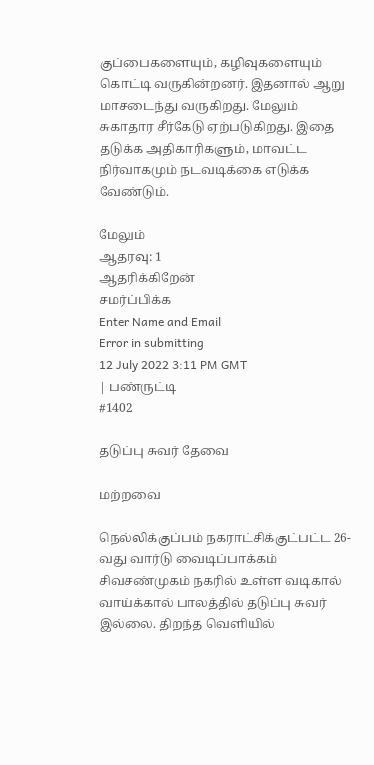குப்பைகளையும், கழிவுகளையும் கொட்டி வருகின்றனர். இதனால் ஆறு மாசடைந்து வருகிறது. மேலும் சுகாதார சீர்கேடு ஏற்படுகிறது. இதை தடுக்க அதிகாரிகளும், மாவட்ட நிர்வாகமும் நடவடிக்கை எடுக்க வேண்டும்.

மேலும்
ஆதரவு: 1
ஆதரிக்கிறேன்
சமர்ப்பிக்க
Enter Name and Email
Error in submitting
12 July 2022 3:11 PM GMT
| பண்ருட்டி
#1402

தடுப்பு சுவர் தேவை

மற்றவை

நெல்லிக்குப்பம் நகராட்சிக்குட்பட்ட 26-வது வார்டு வைடிப்பாக்கம் சிவசண்முகம் நகரில் உள்ள வடிகால் வாய்க்கால் பாலத்தில் தடுப்பு சுவர் இல்லை. திறந்த வெளியில்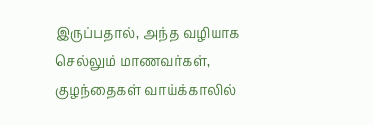இருப்பதால், அந்த வழியாக செல்லும் மாணவர்கள், குழந்தைகள் வாய்க்காலில்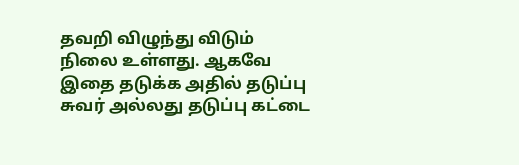தவறி விழுந்து விடும் நிலை உள்ளது. ஆகவே இதை தடுக்க அதில் தடுப்பு சுவர் அல்லது தடுப்பு கட்டை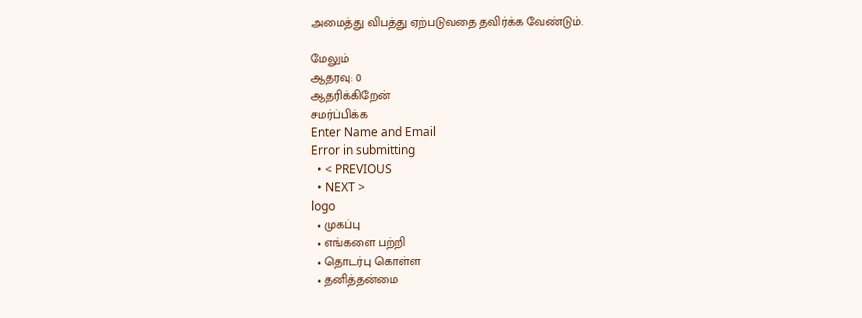அமைத்து விபத்து ஏற்படுவதை தவிர்க்க வேண்டும்.

மேலும்
ஆதரவு: 0
ஆதரிக்கிறேன்
சமர்ப்பிக்க
Enter Name and Email
Error in submitting
  • < PREVIOUS
  • NEXT >
logo
  • முகப்பு
  • எங்களை பற்றி
  • தொடர்பு கொள்ள
  • தனித்தன்மை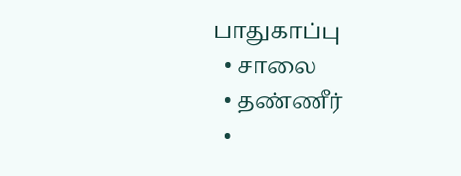பாதுகாப்பு
  • சாலை
  • தண்ணீர்
  •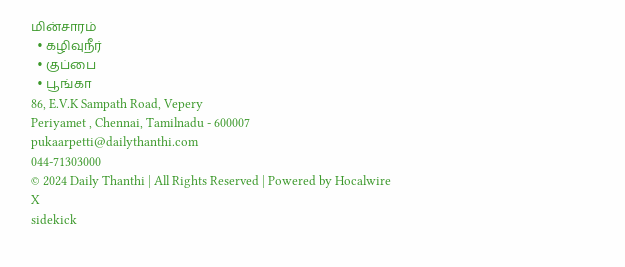மின்சாரம்
  • கழிவுநீர்
  • குப்பை
  • பூங்கா
86, E.V.K Sampath Road, Vepery
Periyamet , Chennai, Tamilnadu - 600007
pukaarpetti@dailythanthi.com
044-71303000
© 2024 Daily Thanthi | All Rights Reserved | Powered by Hocalwire
X
sidekick